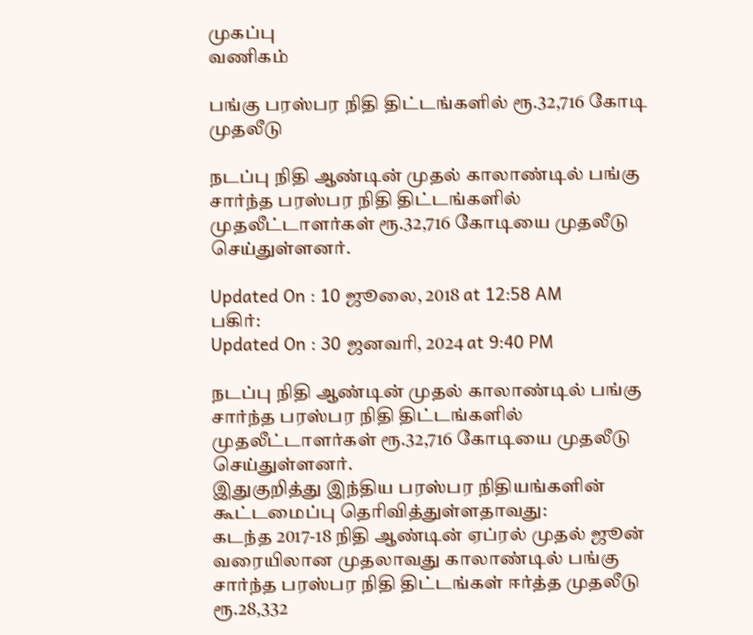முகப்பு
வணிகம்

பங்கு பரஸ்பர நிதி திட்டங்களில் ரூ.32,716 கோடி முதலீடு

நடப்பு நிதி ஆண்டின் முதல் காலாண்டில் பங்கு சார்ந்த பரஸ்பர நிதி திட்டங்களில் முதலீட்டாளர்கள் ரூ.32,716 கோடியை முதலீடு செய்துள்ளனர்.

Updated On : 10 ஜூலை, 2018 at 12:58 AM
பகிர்:
Updated On : 30 ஜனவரி, 2024 at 9:40 PM

நடப்பு நிதி ஆண்டின் முதல் காலாண்டில் பங்கு சார்ந்த பரஸ்பர நிதி திட்டங்களில் முதலீட்டாளர்கள் ரூ.32,716 கோடியை முதலீடு செய்துள்ளனர்.
இதுகுறித்து இந்திய பரஸ்பர நிதியங்களின் கூட்டமைப்பு தெரிவித்துள்ளதாவது:
கடந்த 2017-18 நிதி ஆண்டின் ஏப்ரல் முதல் ஜூன் வரையிலான முதலாவது காலாண்டில் பங்கு சார்ந்த பரஸ்பர நிதி திட்டங்கள் ஈர்த்த முதலீடு ரூ.28,332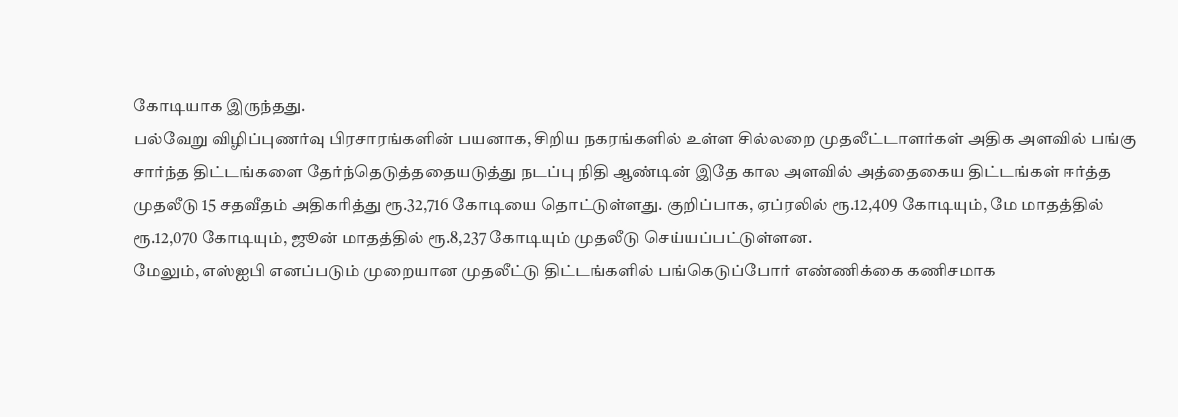கோடியாக இருந்தது.
பல்வேறு விழிப்புணர்வு பிரசாரங்களின் பயனாக, சிறிய நகரங்களில் உள்ள சில்லறை முதலீட்டாளர்கள் அதிக அளவில் பங்கு சார்ந்த திட்டங்களை தேர்ந்தெடுத்ததையடுத்து நடப்பு நிதி ஆண்டின் இதே கால அளவில் அத்தைகைய திட்டங்கள் ஈர்த்த முதலீடு 15 சதவீதம் அதிகரித்து ரூ.32,716 கோடியை தொட்டுள்ளது. குறிப்பாக, ஏப்ரலில் ரூ.12,409 கோடியும், மே மாதத்தில் ரூ.12,070 கோடியும், ஜூன் மாதத்தில் ரூ.8,237 கோடியும் முதலீடு செய்யப்பட்டுள்ளன.
மேலும், எஸ்ஐபி எனப்படும் முறையான முதலீட்டு திட்டங்களில் பங்கெடுப்போர் எண்ணிக்கை கணிசமாக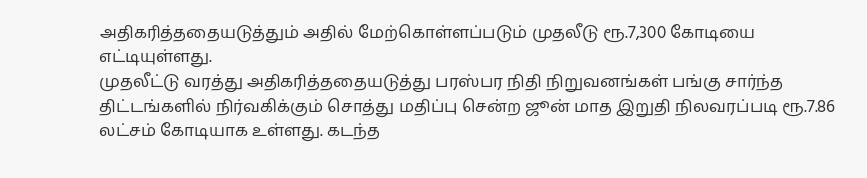அதிகரித்ததையடுத்தும் அதில் மேற்கொள்ளப்படும் முதலீடு ரூ.7,300 கோடியை எட்டியுள்ளது.
முதலீட்டு வரத்து அதிகரித்ததையடுத்து பரஸ்பர நிதி நிறுவனங்கள் பங்கு சார்ந்த திட்டங்களில் நிர்வகிக்கும் சொத்து மதிப்பு சென்ற ஜூன் மாத இறுதி நிலவரப்படி ரூ.7.86 லட்சம் கோடியாக உள்ளது. கடந்த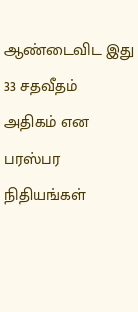ஆண்டைவிட இது 33 சதவீதம் அதிகம் என பரஸ்பர நிதியங்கள்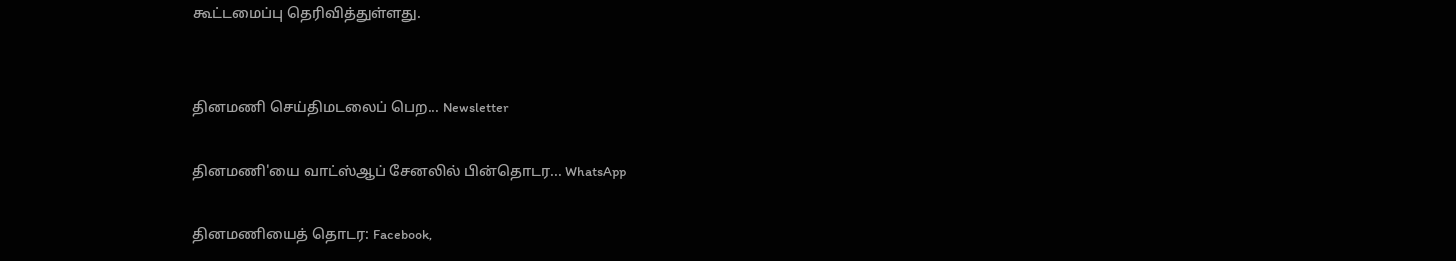கூட்டமைப்பு தெரிவித்துள்ளது.


தினமணி செய்திமடலைப் பெற... Newsletter

தினமணி'யை வாட்ஸ்ஆப் சேனலில் பின்தொடர... WhatsApp

தினமணியைத் தொடர: Facebook,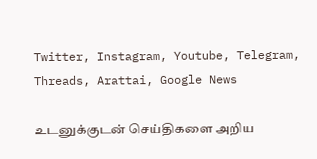Twitter, Instagram, Youtube, Telegram, Threads, Arattai, Google News

உடனுக்குடன் செய்திகளை அறிய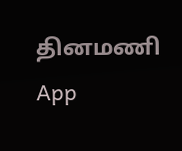தினமணி App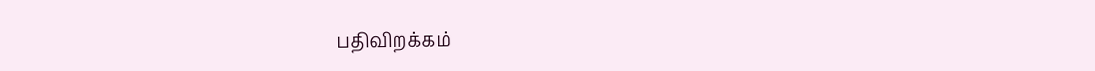பதிவிறக்கம்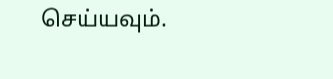செய்யவும்.